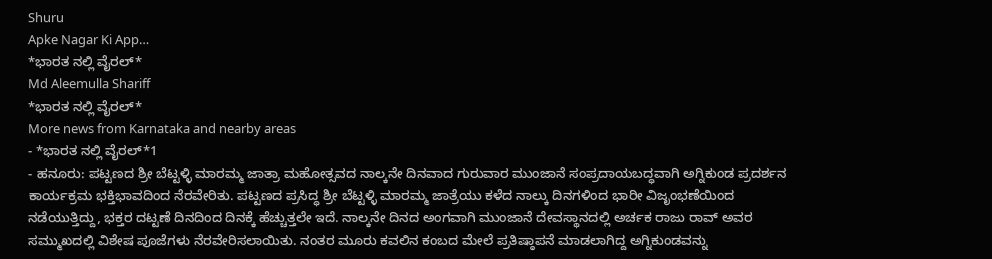Shuru
Apke Nagar Ki App…
*ಭಾರತ ನಲ್ಲಿ ವೈರಲ್*
Md Aleemulla Shariff
*ಭಾರತ ನಲ್ಲಿ ವೈರಲ್*
More news from Karnataka and nearby areas
- *ಭಾರತ ನಲ್ಲಿ ವೈರಲ್*1
- ಹನೂರು: ಪಟ್ಟಣದ ಶ್ರೀ ಬೆಟ್ಟಳ್ಳಿ ಮಾರಮ್ಮ ಜಾತ್ರಾ ಮಹೋತ್ಸವದ ನಾಲ್ಕನೇ ದಿನವಾದ ಗುರುವಾರ ಮುಂಜಾನೆ ಸಂಪ್ರದಾಯಬದ್ಧವಾಗಿ ಅಗ್ನಿಕುಂಡ ಪ್ರದರ್ಶನ ಕಾರ್ಯಕ್ರಮ ಭಕ್ತಿಭಾವದಿಂದ ನೆರವೇರಿತು. ಪಟ್ಟಣದ ಪ್ರಸಿದ್ಧ ಶ್ರೀ ಬೆಟ್ಟಳ್ಳಿ ಮಾರಮ್ಮ ಜಾತ್ರೆಯು ಕಳೆದ ನಾಲ್ಕು ದಿನಗಳಿಂದ ಭಾರೀ ವಿಜೃಂಭಣೆಯಿಂದ ನಡೆಯುತ್ತಿದ್ದು, ಭಕ್ತರ ದಟ್ಟಣೆ ದಿನದಿಂದ ದಿನಕ್ಕೆ ಹೆಚ್ಚುತ್ತಲೇ ಇದೆ. ನಾಲ್ಕನೇ ದಿನದ ಅಂಗವಾಗಿ ಮುಂಜಾನೆ ದೇವಸ್ಥಾನದಲ್ಲಿ ಅರ್ಚಕ ರಾಜು ರಾವ್ ಅವರ ಸಮ್ಮುಖದಲ್ಲಿ ವಿಶೇಷ ಪೂಜೆಗಳು ನೆರವೇರಿಸಲಾಯಿತು. ನಂತರ ಮೂರು ಕವಲಿನ ಕಂಬದ ಮೇಲೆ ಪ್ರತಿಷ್ಠಾಪನೆ ಮಾಡಲಾಗಿದ್ದ ಅಗ್ನಿಕುಂಡವನ್ನು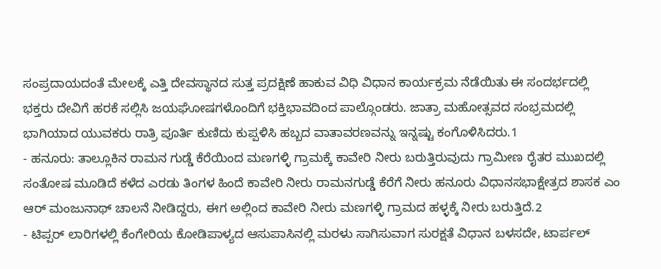ಸಂಪ್ರದಾಯದಂತೆ ಮೇಲಕ್ಕೆ ಎತ್ತಿ ದೇವಸ್ಥಾನದ ಸುತ್ತ ಪ್ರದಕ್ಷಿಣೆ ಹಾಕುವ ವಿಧಿ ವಿಧಾನ ಕಾರ್ಯಕ್ರಮ ನೆಡೆಯಿತು ಈ ಸಂದರ್ಭದಲ್ಲಿ ಭಕ್ತರು ದೇವಿಗೆ ಹರಕೆ ಸಲ್ಲಿಸಿ ಜಯಘೋಷಗಳೊಂದಿಗೆ ಭಕ್ತಿಭಾವದಿಂದ ಪಾಲ್ಗೊಂಡರು. ಜಾತ್ರಾ ಮಹೋತ್ಸವದ ಸಂಭ್ರಮದಲ್ಲಿ ಭಾಗಿಯಾದ ಯುವಕರು ರಾತ್ರಿ ಪೂರ್ತಿ ಕುಣಿದು ಕುಪ್ಪಳಿಸಿ ಹಬ್ಬದ ವಾತಾವರಣವನ್ನು ಇನ್ನಷ್ಟು ಕಂಗೊಳಿಸಿದರು.1
- ಹನೂರು: ತಾಲ್ಲೂಕಿನ ರಾಮನ ಗುಡ್ಡೆ ಕೆರೆಯಿಂದ ಮಣಗಳ್ಳಿ ಗ್ರಾಮಕ್ಕೆ ಕಾವೇರಿ ನೀರು ಬರುತ್ತಿರುವುದು ಗ್ರಾಮೀಣ ರೈತರ ಮುಖದಲ್ಲಿ ಸಂತೋಷ ಮೂಡಿದೆ ಕಳೆದ ಎರಡು ತಿಂಗಳ ಹಿಂದೆ ಕಾವೇರಿ ನೀರು ರಾಮನಗುಡ್ಡೆ ಕೆರೆಗೆ ನೀರು ಹನೂರು ವಿಧಾನಸಭಾಕ್ಷೇತ್ರದ ಶಾಸಕ ಎಂ ಆರ್ ಮಂಜುನಾಥ್ ಚಾಲನೆ ನೀಡಿದ್ದರು, ಈಗ ಅಲ್ಲಿಂದ ಕಾವೇರಿ ನೀರು ಮಣಗಳ್ಳಿ ಗ್ರಾಮದ ಹಳ್ಳಕ್ಕೆ ನೀರು ಬರುತ್ತಿದೆ.2
- ಟಿಪ್ಪರ್ ಲಾರಿಗಳಲ್ಲಿ ಕೆಂಗೇರಿಯ ಕೋಡಿಪಾಳ್ಯದ ಆಸುಪಾಸಿನಲ್ಲಿ ಮರಳು ಸಾಗಿಸುವಾಗ ಸುರಕ್ಷತೆ ವಿಧಾನ ಬಳಸದೇ, ಟಾರ್ಪಲ್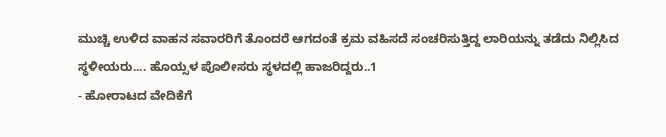ಮುಚ್ಚಿ ಉಳಿದ ವಾಹನ ಸವಾರರಿಗೆ ತೊಂದರೆ ಆಗದಂತೆ ಕ್ರಮ ವಹಿಸದೆ ಸಂಚರಿಸುತ್ತಿದ್ದ ಲಾರಿಯನ್ನು ತಡೆದು ನಿಲ್ಲಿಸಿದ ಸ್ಥಳೀಯರು.... ಹೊಯ್ಸಳ ಪೊಲೀಸರು ಸ್ಥಳದಲ್ಲಿ ಹಾಜರಿದ್ದರು..1
- ಹೋರಾಟದ ವೇದಿಕೆಗೆ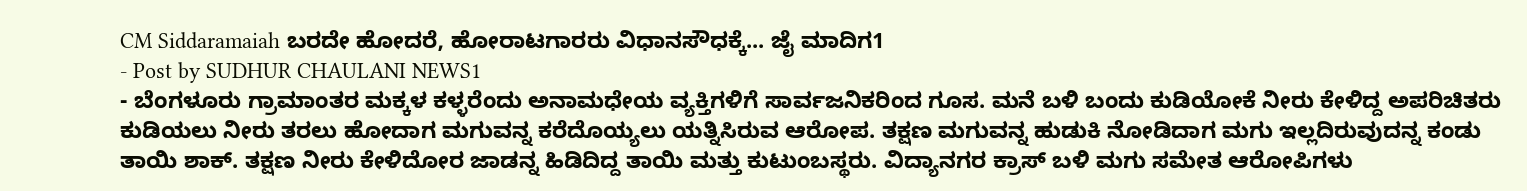CM Siddaramaiah ಬರದೇ ಹೋದರೆ, ಹೋರಾಟಗಾರರು ವಿಧಾನಸೌಧಕ್ಕೆ... ಜೈ ಮಾದಿಗ1
- Post by SUDHUR CHAULANI NEWS1
- ಬೆಂಗಳೂರು ಗ್ರಾಮಾಂತರ ಮಕ್ಕಳ ಕಳ್ಳರೆಂದು ಅನಾಮಧೇಯ ವ್ಯಕ್ತಿಗಳಿಗೆ ಸಾರ್ವಜನಿಕರಿಂದ ಗೂಸ. ಮನೆ ಬಳಿ ಬಂದು ಕುಡಿಯೋಕೆ ನೀರು ಕೇಳಿದ್ದ ಅಪರಿಚಿತರು ಕುಡಿಯಲು ನೀರು ತರಲು ಹೋದಾಗ ಮಗುವನ್ನ ಕರೆದೊಯ್ಯಲು ಯತ್ನಿಸಿರುವ ಆರೋಪ. ತಕ್ಷಣ ಮಗುವನ್ನ ಹುಡುಕಿ ನೋಡಿದಾಗ ಮಗು ಇಲ್ಲದಿರುವುದನ್ನ ಕಂಡು ತಾಯಿ ಶಾಕ್. ತಕ್ಷಣ ನೀರು ಕೇಳಿದೋರ ಜಾಡನ್ನ ಹಿಡಿದಿದ್ದ ತಾಯಿ ಮತ್ತು ಕುಟುಂಬಸ್ಥರು. ವಿದ್ಯಾನಗರ ಕ್ರಾಸ್ ಬಳಿ ಮಗು ಸಮೇತ ಆರೋಪಿಗಳು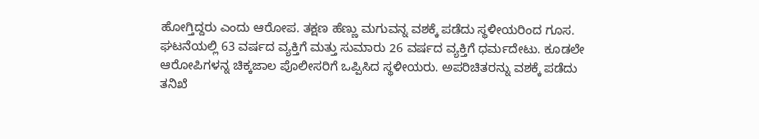ಹೋಗ್ತಿದ್ದರು ಎಂದು ಆರೋಪ. ತಕ್ಷಣ ಹೆಣ್ಣು ಮಗುವನ್ನ ವಶಕ್ಕೆ ಪಡೆದು ಸ್ಥಳೀಯರಿಂದ ಗೂಸ. ಘಟನೆಯಲ್ಲಿ 63 ವರ್ಷದ ವ್ಯಕ್ತಿಗೆ ಮತ್ತು ಸುಮಾರು 26 ವರ್ಷದ ವ್ಯಕ್ತಿಗೆ ಧರ್ಮದೇಟು. ಕೂಡಲೇ ಆರೋಪಿಗಳನ್ನ ಚಿಕ್ಕಜಾಲ ಪೊಲೀಸರಿಗೆ ಒಪ್ಪಿಸಿದ ಸ್ಥಳೀಯರು. ಅಪರಿಚಿತರನ್ನು ವಶಕ್ಕೆ ಪಡೆದು ತನಿಖೆ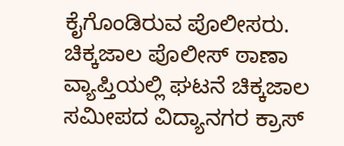ಕೈಗೊಂಡಿರುವ ಪೊಲೀಸರು. ಚಿಕ್ಕಜಾಲ ಪೊಲೀಸ್ ಠಾಣಾ ವ್ಯಾಪ್ತಿಯಲ್ಲಿ ಘಟನೆ ಚಿಕ್ಕಜಾಲ ಸಮೀಪದ ವಿದ್ಯಾನಗರ ಕ್ರಾಸ್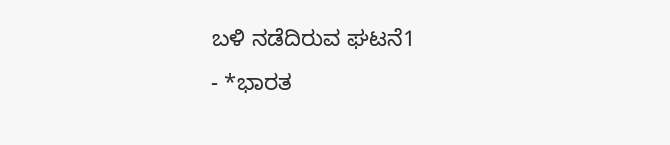ಬಳಿ ನಡೆದಿರುವ ಘಟನೆ1
- *ಭಾರತ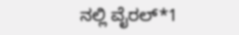ನಲ್ಲಿ ವೈರಲ್*1